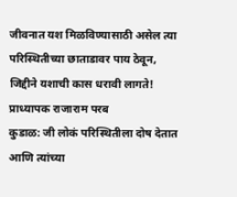जीवनात यश मिळविण्यासाठी असेल त्या परिस्थितीच्या छाताडावर पाय ठेवून, जिद्दीने यशाची कास धरावी लागते! प्राध्यापक राजाराम परब
कुडाळ: जी लोकं परिस्थितीला दोष देतात आणि त्यांच्या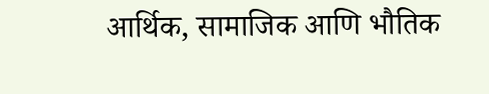आर्थिक, सामाजिक आणि भौतिक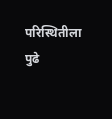परिस्थितीला पुढे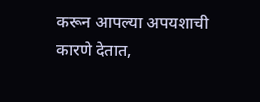करून आपल्या अपयशाची कारणे देतात,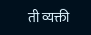ती व्यक्ती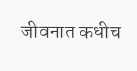जीवनात कधीच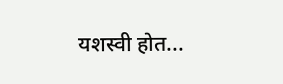यशस्वी होत...